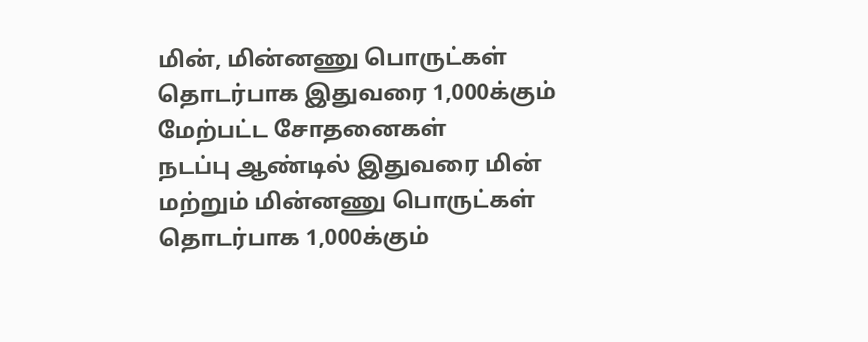மின், மின்னணு பொருட்கள் தொடர்பாக இதுவரை 1,000க்கும் மேற்பட்ட சோதனைகள்
நடப்பு ஆண்டில் இதுவரை மின் மற்றும் மின்னணு பொருட்கள் தொடர்பாக 1,000க்கும்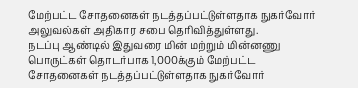மேற்பட்ட சோதனைகள் நடத்தப்பட்டுள்ளதாக நுகர்வோர் அலுவல்கள் அதிகார சபை தெரிவித்துள்ளது.
நடப்பு ஆண்டில் இதுவரை மின் மற்றும் மின்னணு பொருட்கள் தொடர்பாக 1,000க்கும் மேற்பட்ட சோதனைகள் நடத்தப்பட்டுள்ளதாக நுகர்வோர்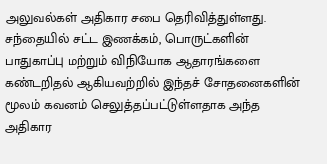அலுவல்கள் அதிகார சபை தெரிவித்துள்ளது.
சந்தையில் சட்ட இணக்கம், பொருட்களின் பாதுகாப்பு மற்றும் விநியோக ஆதாரங்களை கண்டறிதல் ஆகியவற்றில் இந்தச் சோதனைகளின் மூலம் கவனம் செலுத்தப்பட்டுள்ளதாக அந்த அதிகார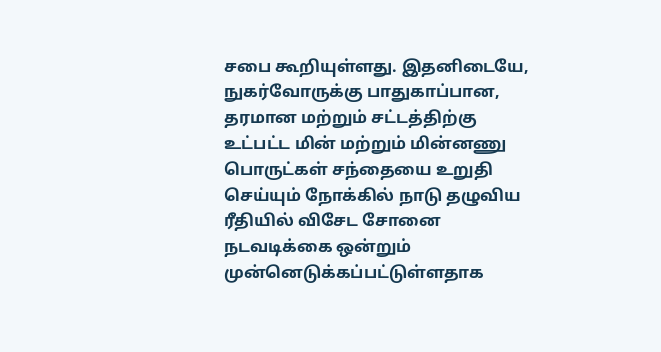சபை கூறியுள்ளது. இதனிடையே, நுகர்வோருக்கு பாதுகாப்பான, தரமான மற்றும் சட்டத்திற்கு உட்பட்ட மின் மற்றும் மின்னணு பொருட்கள் சந்தையை உறுதி செய்யும் நோக்கில் நாடு தழுவிய ரீதியில் விசேட சோனை நடவடிக்கை ஒன்றும் முன்னெடுக்கப்பட்டுள்ளதாக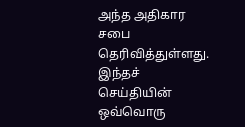அந்த அதிகார சபை தெரிவித்துள்ளது.
இந்தச் செய்தியின் ஒவ்வொரு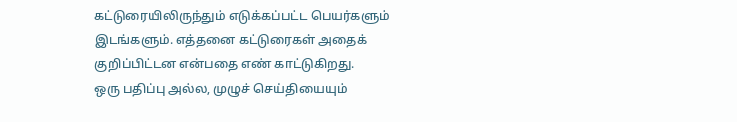கட்டுரையிலிருந்தும் எடுக்கப்பட்ட பெயர்களும் இடங்களும். எத்தனை கட்டுரைகள் அதைக் குறிப்பிட்டன என்பதை எண் காட்டுகிறது.
ஒரு பதிப்பு அல்ல, முழுச் செய்தியையும்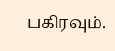பகிரவும்.